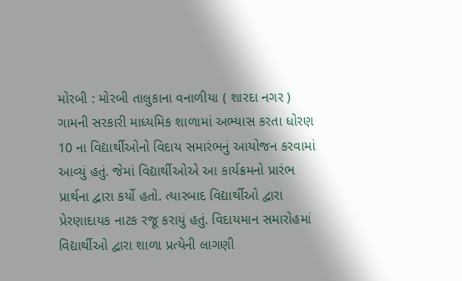મોરબી : મોરબી તાલુકાના વનાળીયા ( શારદા નગર ) ગામની સરકારી માધ્યમિક શાળામાં અભ્યાસ કરતા ધોરણ 10 ના વિદ્યાર્થીઓનો વિદાય સમારંભનું આયોજન કરવામાં આવ્યું હતું. જેમાં વિદ્યાર્થીઓએ આ કાર્યક્રમનો પ્રારંભ પ્રાર્થના દ્વારા કર્યો હતો. ત્યારબાદ વિદ્યાર્થીઓ દ્વારા પ્રેરણાદાયક નાટક રજૂ કરાયું હતું. વિદાયમાન સમારોહમાં વિદ્યાર્થીઓ દ્વારા શાળા પ્રત્યેની લાગણી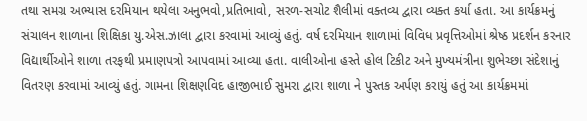તથા સમગ્ર અભ્યાસ દરમિયાન થયેલા અનુભવો,પ્રતિભાવો, સરળ-સચોટ શૈલીમાં વક્તવ્ય દ્વારા વ્યક્ત કર્યા હતા. આ કાર્યક્રમનું સંચાલન શાળાના શિક્ષિકા યુ.એસ.ઝાલા દ્વારા કરવામાં આવ્યું હતું. વર્ષ દરમિયાન શાળામાં વિવિધ પ્રવૃત્તિઓમાં શ્રેષ્ઠ પ્રદર્શન કરનાર વિદ્યાર્થીઓને શાળા તરફથી પ્રમાણપત્રો આપવામાં આવ્યા હતા. વાલીઓના હસ્તે હોલ ટિકીટ અને મુખ્યમંત્રીના શુભેચ્છા સંદેશાનું વિતરણ કરવામાં આવ્યું હતું. ગામના શિક્ષણવિદ હાજીભાઈ સુમરા દ્વારા શાળા ને પુસ્તક અર્પણ કરાયું હતું આ કાર્યક્રમમાં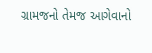ગ્રામજનો તેમજ આગેવાનો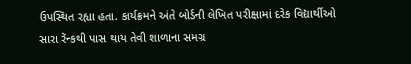ઉપસ્થિત રહ્યા હતા. કાર્યક્રમને અંતે બોર્ડની લેખિત પરીક્ષામાં દરેક વિદ્યાર્થીઓ સારા રેંન્કથી પાસ થાય તેવી શાળાના સમગ્ર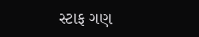સ્ટાફ ગણ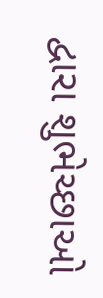દ્વારા શુભેચ્છાઓ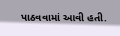પાઠવવામાં આવી હતી.